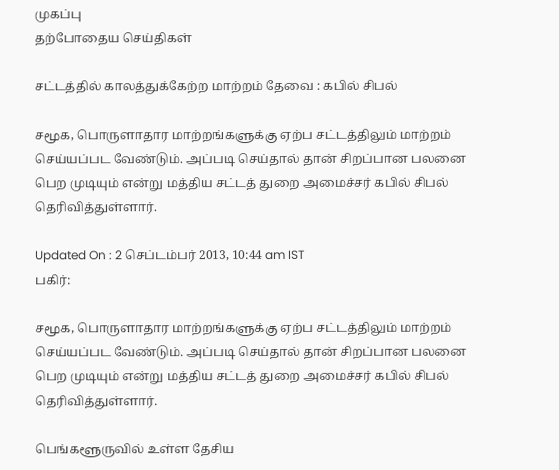முகப்பு
தற்போதைய செய்திகள்

சட்டத்தில் காலத்துக்கேற்ற மாற்றம் தேவை : கபில் சிபல்

சமூக, பொருளாதார மாற்றங்களுக்கு ஏற்ப சட்டத்திலும் மாற்றம் செய்யப்பட வேண்டும். அப்படி செய்தால் தான் சிறப்பான பலனை பெற முடியும் என்று மத்திய சட்டத் துறை அமைச்சர் கபில் சிபல் தெரிவித்துள்ளார்.

Updated On : 2 செப்டம்பர் 2013, 10:44 am IST
பகிர்:

சமூக, பொருளாதார மாற்றங்களுக்கு ஏற்ப சட்டத்திலும் மாற்றம் செய்யப்பட வேண்டும். அப்படி செய்தால் தான் சிறப்பான பலனை பெற முடியும் என்று மத்திய சட்டத் துறை அமைச்சர் கபில் சிபல் தெரிவித்துள்ளார்.

பெங்களூருவில் உள்ள தேசிய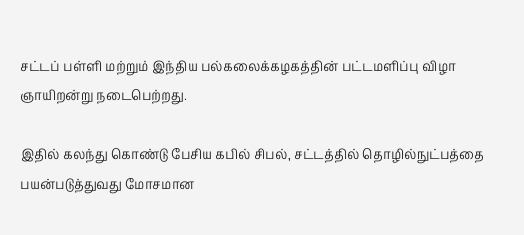சட்டப் பள்ளி மற்றும் இந்திய பல்கலைக்கழகத்தின் பட்டமளிப்பு விழா ஞாயிறன்று நடைபெற்றது.

இதில் கலந்து கொண்டு பேசிய கபில் சிபல், சட்டத்தில் தொழில்நுட்பத்தை பயன்படுத்துவது மோசமான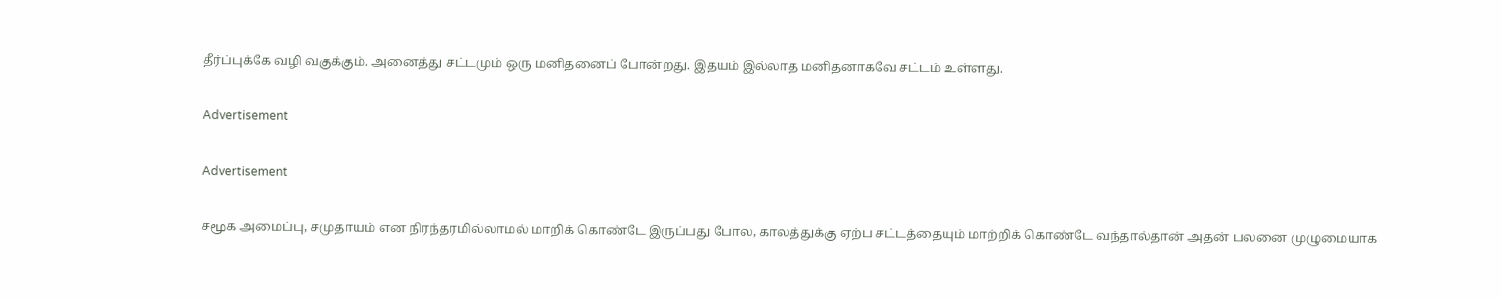தீர்ப்புக்கே வழி வகுக்கும். அனைத்து சட்டமும் ஒரு மனிதனைப் போன்றது. இதயம் இல்லாத மனிதனாகவே சட்டம் உள்ளது.

Advertisement

Advertisement

சமூக அமைப்பு, சமுதாயம் என நிரந்தரமில்லாமல் மாறிக் கொண்டே இருப்பது போல, காலத்துக்கு ஏற்ப சட்டத்தையும் மாற்றிக் கொண்டே வந்தால்தான் அதன் பலனை முழுமையாக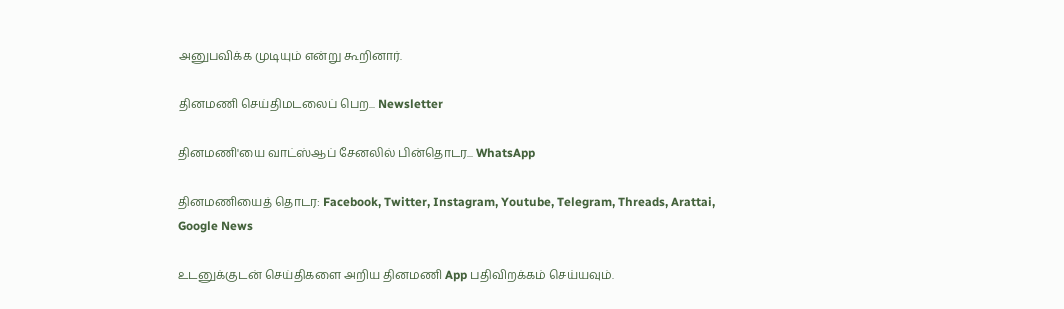அனுபவிக்க முடியும் என்று கூறினார்.

தினமணி செய்திமடலைப் பெற... Newsletter

தினமணி'யை வாட்ஸ்ஆப் சேனலில் பின்தொடர... WhatsApp

தினமணியைத் தொடர: Facebook, Twitter, Instagram, Youtube, Telegram, Threads, Arattai, Google News

உடனுக்குடன் செய்திகளை அறிய தினமணி App பதிவிறக்கம் செய்யவும்.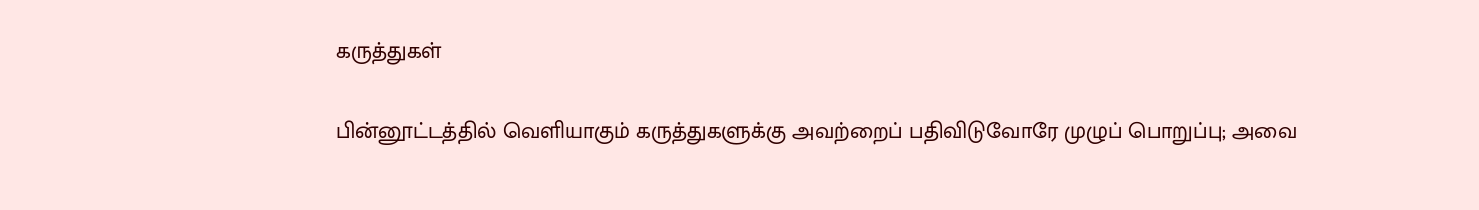கருத்துகள்

பின்னூட்டத்தில் வெளியாகும் கருத்துகளுக்கு அவற்றைப் பதிவிடுவோரே முழுப் பொறுப்பு; அவை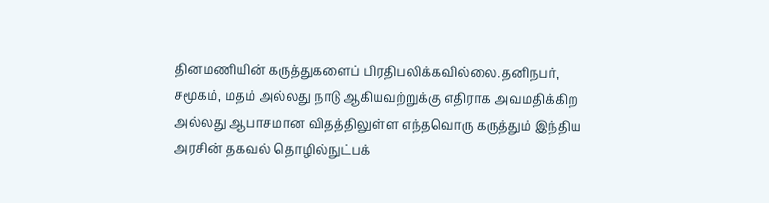தினமணியின் கருத்துகளைப் பிரதிபலிக்கவில்லை.தனிநபர், சமூகம், மதம் அல்லது நாடு ஆகியவற்றுக்கு எதிராக அவமதிக்கிற அல்லது ஆபாசமான விதத்திலுள்ள எந்தவொரு கருத்தும் இந்திய அரசின் தகவல் தொழில்நுட்பக்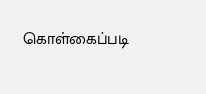கொள்கைப்படி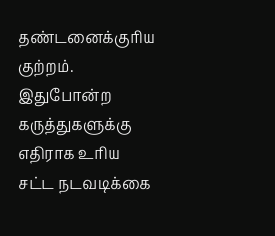தண்டனைக்குரிய குற்றம். இதுபோன்ற கருத்துகளுக்கு எதிராக உரிய சட்ட நடவடிக்கை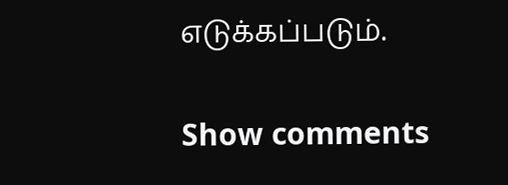எடுக்கப்படும்.

Show comments